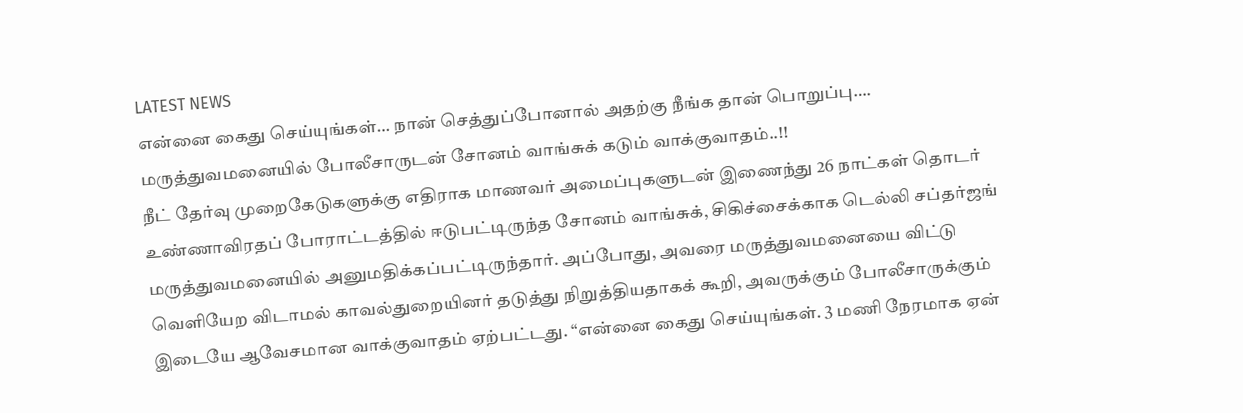LATEST NEWS
என்னை கைது செய்யுங்கள்… நான் செத்துப்போனால் அதற்கு நீங்க தான் பொறுப்பு…. மருத்துவமனையில் போலீசாருடன் சோனம் வாங்சுக் கடும் வாக்குவாதம்..!!
நீட் தேர்வு முறைகேடுகளுக்கு எதிராக மாணவர் அமைப்புகளுடன் இணைந்து 26 நாட்கள் தொடர் உண்ணாவிரதப் போராட்டத்தில் ஈடுபட்டிருந்த சோனம் வாங்சுக், சிகிச்சைக்காக டெல்லி சப்தர்ஜங் மருத்துவமனையில் அனுமதிக்கப்பட்டிருந்தார். அப்போது, அவரை மருத்துவமனையை விட்டு வெளியேற விடாமல் காவல்துறையினர் தடுத்து நிறுத்தியதாகக் கூறி, அவருக்கும் போலீசாருக்கும் இடையே ஆவேசமான வாக்குவாதம் ஏற்பட்டது. “என்னை கைது செய்யுங்கள். 3 மணி நேரமாக ஏன்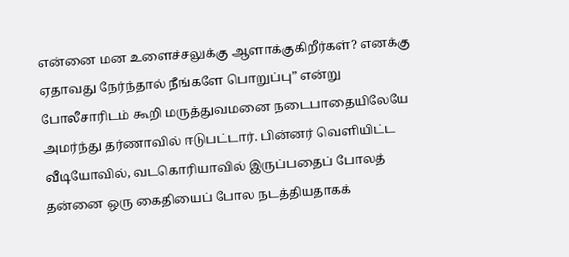என்னை மன உளைச்சலுக்கு ஆளாக்குகிறீர்கள்? எனக்கு ஏதாவது நேர்ந்தால் நீங்களே பொறுப்பு” என்று போலீசாரிடம் கூறி மருத்துவமனை நடைபாதையிலேயே அமர்ந்து தர்ணாவில் ஈடுபட்டார். பின்னர் வெளியிட்ட வீடியோவில், வடகொரியாவில் இருப்பதைப் போலத் தன்னை ஒரு கைதியைப் போல நடத்தியதாகக்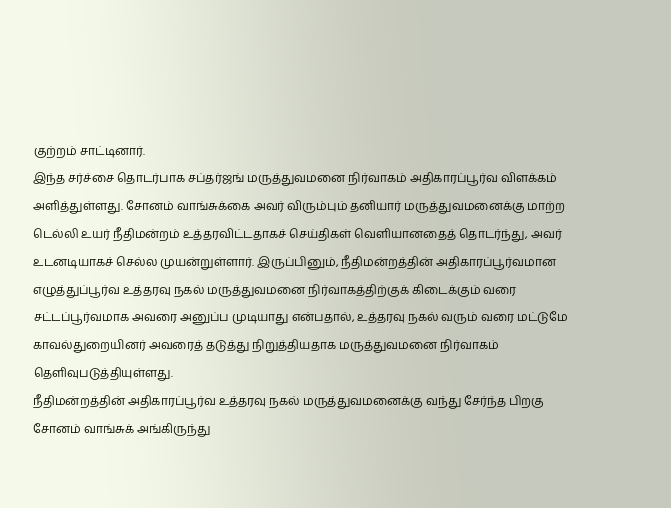குற்றம் சாட்டினார்.
இந்த சர்ச்சை தொடர்பாக சப்தர்ஜங் மருத்துவமனை நிர்வாகம் அதிகாரப்பூர்வ விளக்கம் அளித்துள்ளது. சோனம் வாங்சுக்கை அவர் விரும்பும் தனியார் மருத்துவமனைக்கு மாற்ற டெல்லி உயர் நீதிமன்றம் உத்தரவிட்டதாகச் செய்திகள் வெளியானதைத் தொடர்ந்து, அவர் உடனடியாகச் செல்ல முயன்றுள்ளார். இருப்பினும், நீதிமன்றத்தின் அதிகாரப்பூர்வமான எழுத்துப்பூர்வ உத்தரவு நகல் மருத்துவமனை நிர்வாகத்திற்குக் கிடைக்கும் வரை சட்டப்பூர்வமாக அவரை அனுப்ப முடியாது என்பதால், உத்தரவு நகல் வரும் வரை மட்டுமே காவல்துறையினர் அவரைத் தடுத்து நிறுத்தியதாக மருத்துவமனை நிர்வாகம் தெளிவுபடுத்தியுள்ளது.
நீதிமன்றத்தின் அதிகாரப்பூர்வ உத்தரவு நகல் மருத்துவமனைக்கு வந்து சேர்ந்த பிறகு சோனம் வாங்சுக் அங்கிருந்து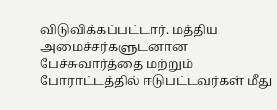விடுவிக்கப்பட்டார். மத்திய அமைச்சர்களுடனான பேச்சுவார்த்தை மற்றும் போராட்டத்தில் ஈடுபட்டவர்கள் மீது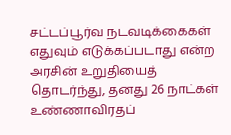சட்டப்பூர்வ நடவடிக்கைகள் எதுவும் எடுக்கப்படாது என்ற அரசின் உறுதியைத் தொடர்ந்து, தனது 26 நாட்கள் உண்ணாவிரதப்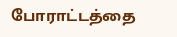போராட்டத்தை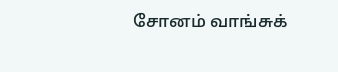சோனம் வாங்சுக்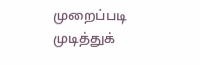முறைப்படி முடித்துக்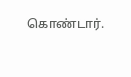கொண்டார்.